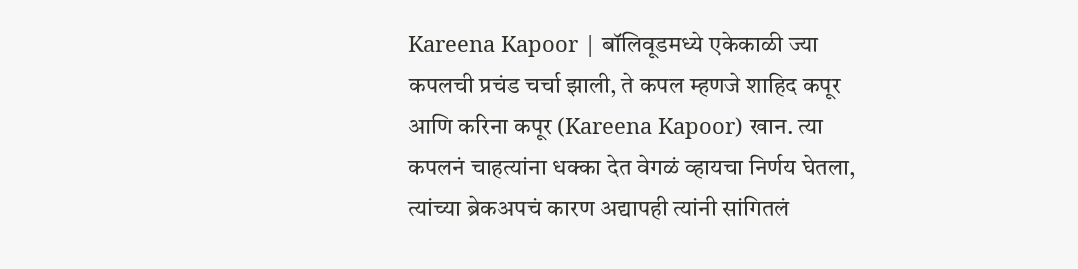Kareena Kapoor | बॉलिवूडमध्ये एकेकाळी ज्या कपलची प्रचंड चर्चा झाली, ते कपल म्हणजे शाहिद कपूर आणि करिना कपूर (Kareena Kapoor) खान. त्या कपलनं चाहत्यांना धक्का देत वेगळं व्हायचा निर्णय घेतला, त्यांच्या ब्रेकअपचं कारण अद्यापही त्यांनी सांगितलं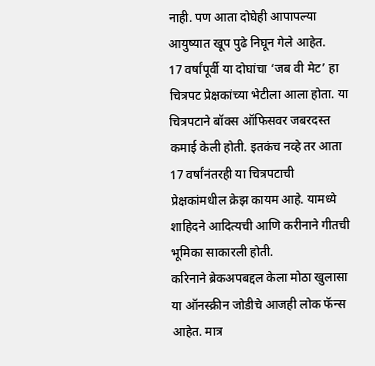नाही. पण आता दोघेही आपापल्या आयुष्यात खूप पुढे निघून गेले आहेत.
17 वर्षांपूर्वी या दोघांचा ‘जब वी मेट’ हा चित्रपट प्रेक्षकांच्या भेटीला आला होता. या चित्रपटाने बॉक्स ऑफिसवर जबरदस्त कमाई केली होती. इतकंच नव्हे तर आता 17 वर्षांनंतरही या चित्रपटाची प्रेक्षकांमधील क्रेझ कायम आहे. यामध्ये शाहिदने आदित्यची आणि करीनाने गीतची भूमिका साकारली होती.
करिनाने ब्रेकअपबद्दल केला मोठा खुलासा
या ऑनस्क्रीन जोडीचे आजही लोक फॅन्स आहेत. मात्र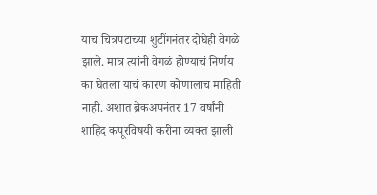याच चित्रपटाच्या शुटींगनंतर दोघेही वेगळे झाले. मात्र त्यांनी वेगळं होण्याचं निर्णय का घेतला याचं कारण कोणालाच माहिती नाही. अशात ब्रेकअपनंतर 17 वर्षांनी शाहिद कपूरविषयी करीना व्यक्त झाली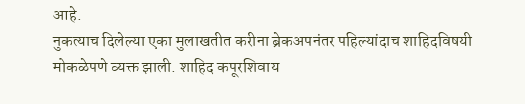आहे.
नुकत्याच दिलेल्या एका मुलाखतीत करीना ब्रेकअपनंतर पहिल्यांदाच शाहिदविषयी मोकळेपणे व्यक्त झाली. शाहिद कपूरशिवाय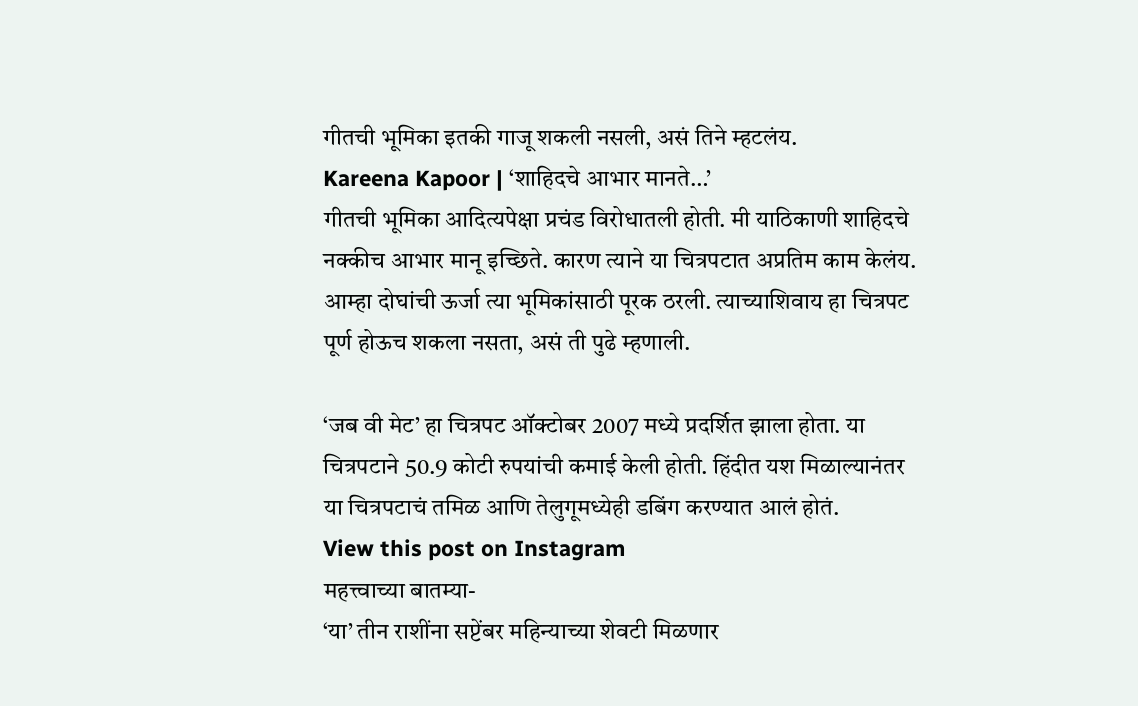गीतची भूमिका इतकी गाजू शकली नसली, असं तिने म्हटलंय.
Kareena Kapoor | ‘शाहिदचे आभार मानते…’
गीतची भूमिका आदित्यपेक्षा प्रचंड विरोधातली होती. मी याठिकाणी शाहिदचे नक्कीच आभार मानू इच्छिते. कारण त्याने या चित्रपटात अप्रतिम काम केलंय. आम्हा दोघांची ऊर्जा त्या भूमिकांसाठी पूरक ठरली. त्याच्याशिवाय हा चित्रपट पूर्ण होऊच शकला नसता, असं ती पुढे म्हणाली.

‘जब वी मेट’ हा चित्रपट ऑक्टोबर 2007 मध्ये प्रदर्शित झाला होता. या चित्रपटाने 50.9 कोटी रुपयांची कमाई केली होती. हिंदीत यश मिळाल्यानंतर या चित्रपटाचं तमिळ आणि तेलुगूमध्येही डबिंग करण्यात आलं होतं.
View this post on Instagram
महत्त्वाच्या बातम्या-
‘या’ तीन राशींना सप्टेंबर महिन्याच्या शेवटी मिळणार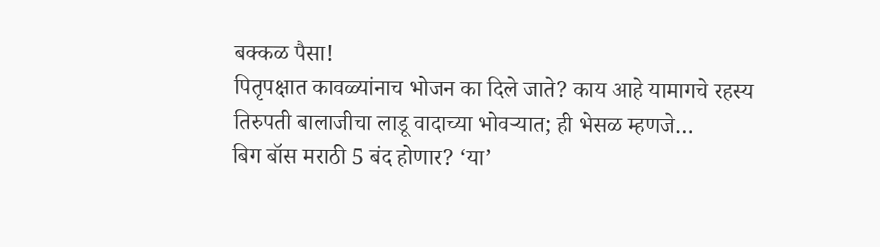बक्कळ पैसा!
पितृपक्षात कावळ्यांनाच भोजन का दिले जाते? काय आहे यामागचे रहस्य
तिरुपती बालाजीचा लाडू वादाच्या भोवऱ्यात; ही भेसळ म्हणजे…
बिग बॉस मराठी 5 बंद होणार? ‘या’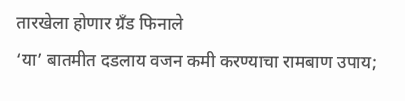तारखेला होणार ग्रँड फिनाले
‘या’ बातमीत दडलाय वजन कमी करण्याचा रामबाण उपाय;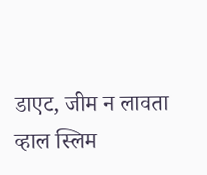डाएट, जीम न लावता व्हाल स्लिम